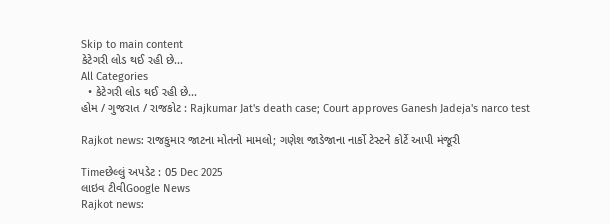Skip to main content
કેટેગરી લોડ થઈ રહી છે...
All Categories
  • કેટેગરી લોડ થઈ રહી છે...
હોમ / ગુજરાત / રાજકોટ : Rajkumar Jat's death case; Court approves Ganesh Jadeja's narco test

Rajkot news: રાજકુમાર જાટના મોતનો મામલો; ગણેશ જાડેજાના નાર્કો ટેસ્ટને કોર્ટે આપી મંજૂરી

Timeછેલ્લું અપડેટ : 05 Dec 2025
લાઇવ ટીવીGoogle News
Rajkot news: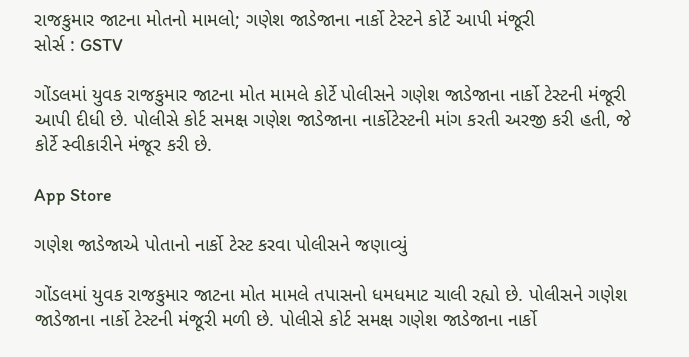રાજકુમાર જાટના મોતનો મામલો; ગણેશ જાડેજાના નાર્કો ટેસ્ટને કોર્ટે આપી મંજૂરી
સોર્સ : GSTV

ગોંડલમાં યુવક રાજકુમાર જાટના મોત મામલે કોર્ટે પોલીસને ગણેશ જાડેજાના નાર્કો ટેસ્ટની મંજૂરી આપી દીધી છે. પોલીસે કોર્ટ સમક્ષ ગણેશ જાડેજાના નાર્કોટેસ્ટની માંગ કરતી અરજી કરી હતી, જે કોર્ટે સ્વીકારીને મંજૂર કરી છે.

App Store

ગણેશ જાડેજાએ પોતાનો નાર્કો ટેસ્ટ કરવા પોલીસને જણાવ્યું

ગોંડલમાં યુવક રાજકુમાર જાટના મોત મામલે તપાસનો ધમધમાટ ચાલી રહ્યો છે. પોલીસને ગણેશ જાડેજાના નાર્કો ટેસ્ટની મંજૂરી મળી છે. પોલીસે કોર્ટ સમક્ષ ગણેશ જાડેજાના નાર્કો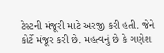ટેસ્ટની મંજૂરી માટે અરજી કરી હતી. જેને કોર્ટે મંજૂર કરી છે. મહત્વનું છે કે ગણેશ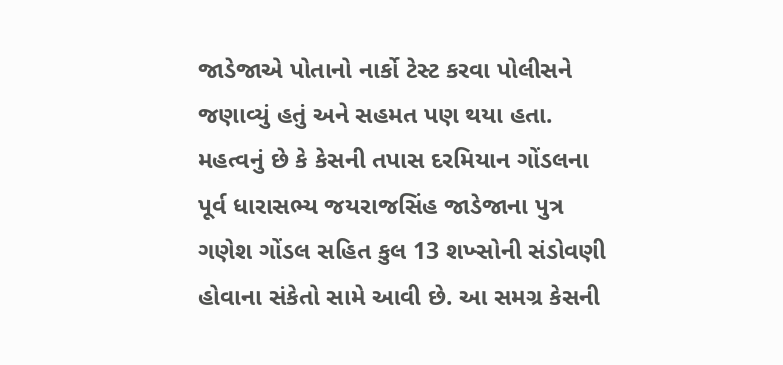જાડેજાએ પોતાનો નાર્કો ટેસ્ટ કરવા પોલીસને જણાવ્યું હતું અને સહમત પણ થયા હતા. મહત્વનું છે કે કેસની તપાસ દરમિયાન ગોંડલના પૂર્વ ધારાસભ્ય જયરાજસિંહ જાડેજાના પુત્ર ગણેશ ગોંડલ સહિત કુલ 13 શખ્સોની સંડોવણી હોવાના સંકેતો સામે આવી છે. આ સમગ્ર કેસની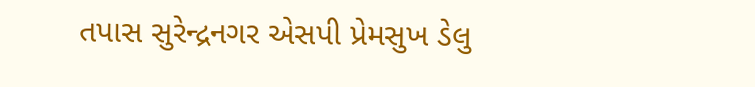તપાસ સુરેન્દ્રનગર એસપી પ્રેમસુખ ડેલુ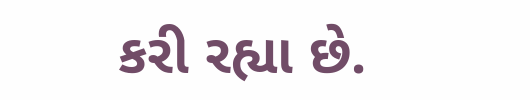કરી રહ્યા છે.